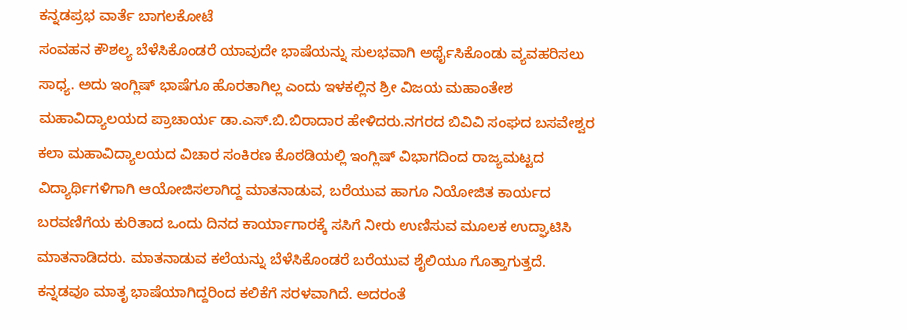ಕನ್ನಡಪ್ರಭ ವಾರ್ತೆ ಬಾಗಲಕೋಟೆ
ಸಂವಹನ ಕೌಶಲ್ಯ ಬೆಳೆಸಿಕೊಂಡರೆ ಯಾವುದೇ ಭಾಷೆಯನ್ನು ಸುಲಭವಾಗಿ ಅರ್ಥೈಸಿಕೊಂಡು ವ್ಯವಹರಿಸಲು ಸಾಧ್ಯ. ಅದು ಇಂಗ್ಲಿಷ್ ಭಾಷೆಗೂ ಹೊರತಾಗಿಲ್ಲ ಎಂದು ಇಳಕಲ್ಲಿನ ಶ್ರೀ ವಿಜಯ ಮಹಾಂತೇಶ ಮಹಾವಿದ್ಯಾಲಯದ ಪ್ರಾಚಾರ್ಯ ಡಾ.ಎಸ್.ಬಿ.ಬಿರಾದಾರ ಹೇಳಿದರು.ನಗರದ ಬಿವಿವಿ ಸಂಘದ ಬಸವೇಶ್ವರ ಕಲಾ ಮಹಾವಿದ್ಯಾಲಯದ ವಿಚಾರ ಸಂಕಿರಣ ಕೊಠಡಿಯಲ್ಲಿ ಇಂಗ್ಲಿಷ್ ವಿಭಾಗದಿಂದ ರಾಜ್ಯಮಟ್ಟದ ವಿದ್ಯಾರ್ಥಿಗಳಿಗಾಗಿ ಆಯೋಜಿಸಲಾಗಿದ್ದ ಮಾತನಾಡುವ, ಬರೆಯುವ ಹಾಗೂ ನಿಯೋಜಿತ ಕಾರ್ಯದ ಬರವಣಿಗೆಯ ಕುರಿತಾದ ಒಂದು ದಿನದ ಕಾರ್ಯಾಗಾರಕ್ಕೆ ಸಸಿಗೆ ನೀರು ಉಣಿಸುವ ಮೂಲಕ ಉದ್ಘಾಟಿಸಿ ಮಾತನಾಡಿದರು. ಮಾತನಾಡುವ ಕಲೆಯನ್ನು ಬೆಳೆಸಿಕೊಂಡರೆ ಬರೆಯುವ ಶೈಲಿಯೂ ಗೊತ್ತಾಗುತ್ತದೆ. ಕನ್ನಡವೂ ಮಾತೃ ಭಾಷೆಯಾಗಿದ್ದರಿಂದ ಕಲಿಕೆಗೆ ಸರಳವಾಗಿದೆ. ಅದರಂತೆ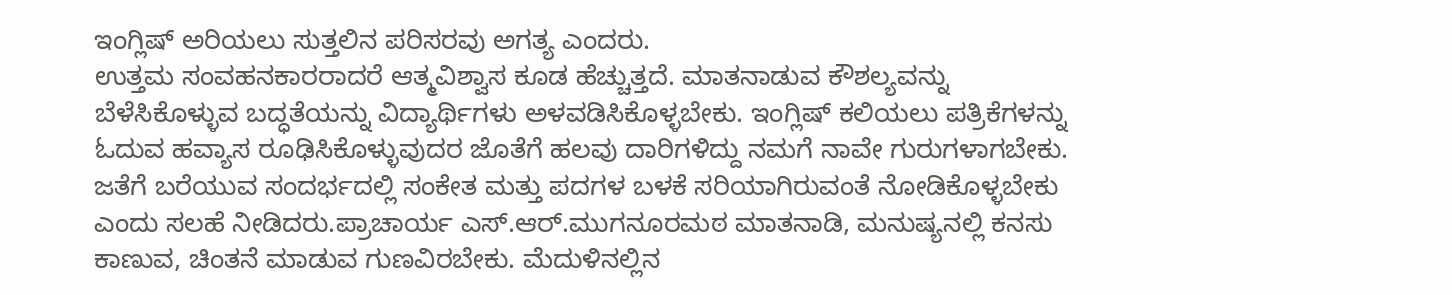ಇಂಗ್ಲಿಷ್ ಅರಿಯಲು ಸುತ್ತಲಿನ ಪರಿಸರವು ಅಗತ್ಯ ಎಂದರು.
ಉತ್ತಮ ಸಂವಹನಕಾರರಾದರೆ ಆತ್ಮವಿಶ್ವಾಸ ಕೂಡ ಹೆಚ್ಚುತ್ತದೆ. ಮಾತನಾಡುವ ಕೌಶಲ್ಯವನ್ನು ಬೆಳೆಸಿಕೊಳ್ಳುವ ಬದ್ಧತೆಯನ್ನು ವಿದ್ಯಾರ್ಥಿಗಳು ಅಳವಡಿಸಿಕೊಳ್ಳಬೇಕು. ಇಂಗ್ಲಿಷ್ ಕಲಿಯಲು ಪತ್ರಿಕೆಗಳನ್ನು ಓದುವ ಹವ್ಯಾಸ ರೂಢಿಸಿಕೊಳ್ಳುವುದರ ಜೊತೆಗೆ ಹಲವು ದಾರಿಗಳಿದ್ದು ನಮಗೆ ನಾವೇ ಗುರುಗಳಾಗಬೇಕು. ಜತೆಗೆ ಬರೆಯುವ ಸಂದರ್ಭದಲ್ಲಿ ಸಂಕೇತ ಮತ್ತು ಪದಗಳ ಬಳಕೆ ಸರಿಯಾಗಿರುವಂತೆ ನೋಡಿಕೊಳ್ಳಬೇಕು ಎಂದು ಸಲಹೆ ನೀಡಿದರು.ಪ್ರಾಚಾರ್ಯ ಎಸ್.ಆರ್.ಮುಗನೂರಮಠ ಮಾತನಾಡಿ, ಮನುಷ್ಯನಲ್ಲಿ ಕನಸು ಕಾಣುವ, ಚಿಂತನೆ ಮಾಡುವ ಗುಣವಿರಬೇಕು. ಮೆದುಳಿನಲ್ಲಿನ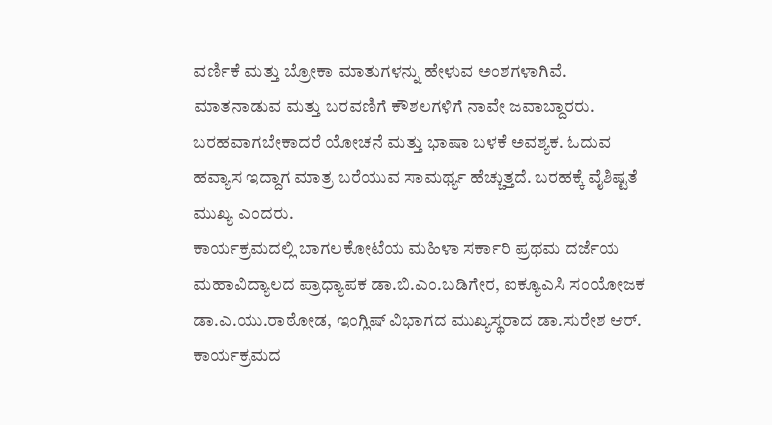ವರ್ಣಿಕೆ ಮತ್ತು ಬ್ರೋಕಾ ಮಾತುಗಳನ್ನು ಹೇಳುವ ಅಂಶಗಳಾಗಿವೆ. ಮಾತನಾಡುವ ಮತ್ತು ಬರವಣಿಗೆ ಕೌಶಲಗಳಿಗೆ ನಾವೇ ಜವಾಬ್ದಾರರು. ಬರಹವಾಗಬೇಕಾದರೆ ಯೋಚನೆ ಮತ್ತು ಭಾಷಾ ಬಳಕೆ ಅವಶ್ಯಕ. ಓದುವ ಹವ್ಯಾಸ ಇದ್ದಾಗ ಮಾತ್ರ ಬರೆಯುವ ಸಾಮರ್ಥ್ಯ ಹೆಚ್ಚುತ್ತದೆ. ಬರಹಕ್ಕೆ ವೈಶಿಷ್ಟತೆ ಮುಖ್ಯ ಎಂದರು.
ಕಾರ್ಯಕ್ರಮದಲ್ಲಿ ಬಾಗಲಕೋಟೆಯ ಮಹಿಳಾ ಸರ್ಕಾರಿ ಪ್ರಥಮ ದರ್ಜೆಯ ಮಹಾವಿದ್ಯಾಲದ ಪ್ರಾಧ್ಯಾಪಕ ಡಾ.ಬಿ.ಎಂ.ಬಡಿಗೇರ, ಐಕ್ಯೂಎಸಿ ಸಂಯೋಜಕ ಡಾ.ಎ.ಯು.ರಾಠೋಡ, ಇಂಗ್ಲಿಷ್ ವಿಭಾಗದ ಮುಖ್ಯಸ್ಥರಾದ ಡಾ.ಸುರೇಶ ಆರ್. ಕಾರ್ಯಕ್ರಮದ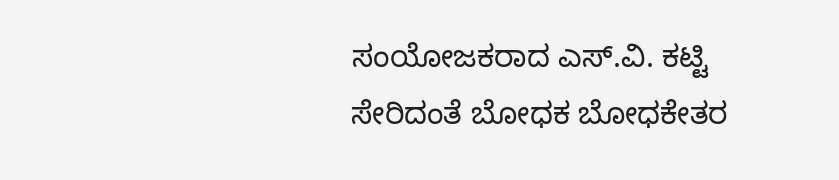ಸಂಯೋಜಕರಾದ ಎಸ್.ವಿ. ಕಟ್ಟಿ ಸೇರಿದಂತೆ ಬೋಧಕ ಬೋಧಕೇತರ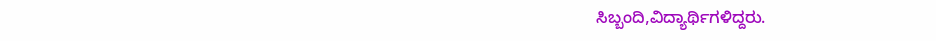ಸಿಬ್ಬಂದಿ,ವಿದ್ಯಾರ್ಥಿಗಳಿದ್ದರು.